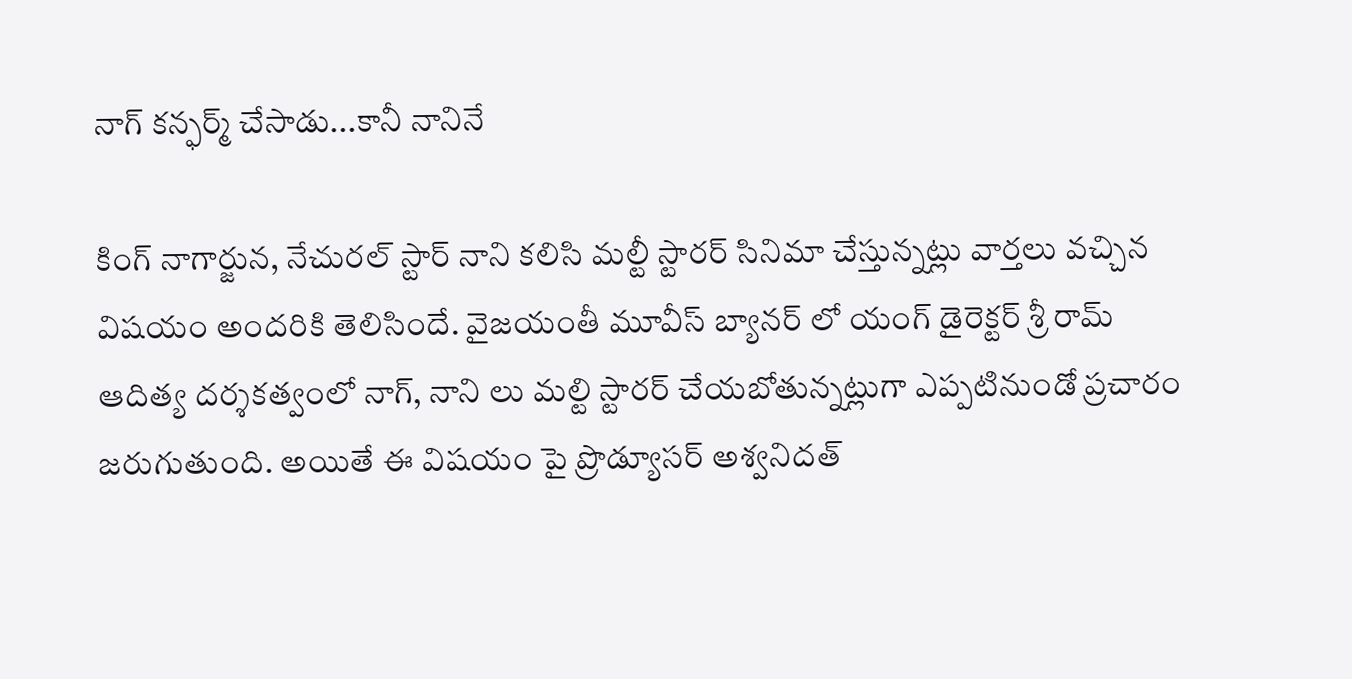నాగ్ కన్ఫర్మ్ చేసాడు...కానీ నానినే

కింగ్ నాగార్జున, నేచురల్ స్టార్ నాని కలిసి మల్టీ స్టారర్ సినిమా చేస్తున్నట్లు వార్తలు వచ్చిన విషయం అందరికి తెలిసిందే. వైజయంతీ మూవీస్ బ్యానర్ లో యంగ్ డైరెక్టర్ శ్రీ రామ్ ఆదిత్య దర్శకత్వంలో నాగ్, నాని లు మల్టి స్టారర్ చేయబోతున్నట్లుగా ఎప్పటినుండో ప్రచారం జరుగుతుంది. అయితే ఈ విషయం పై ప్రొడ్యూసర్ అశ్వనిదత్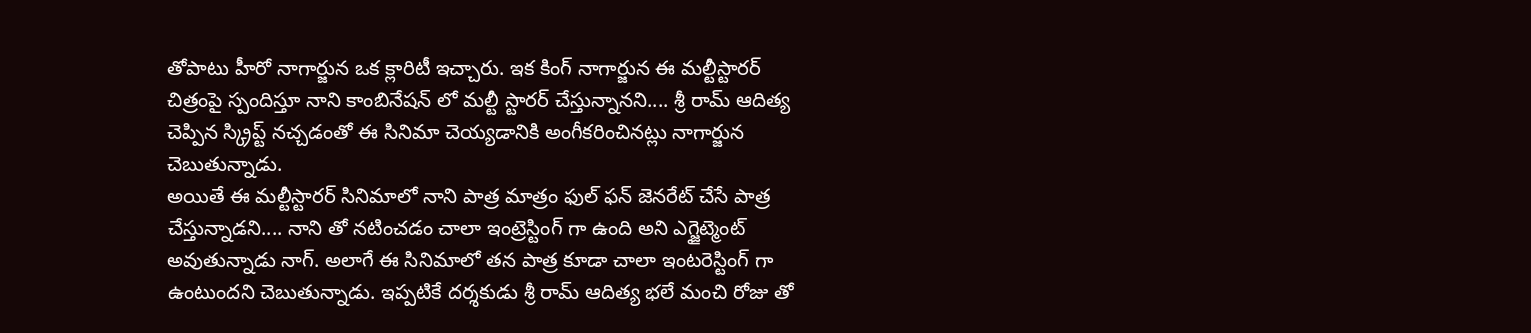తోపాటు హీరో నాగార్జున ఒక క్లారిటీ ఇచ్చారు. ఇక కింగ్ నాగార్జున ఈ మల్టీస్టారర్ చిత్రంపై స్పందిస్తూ నాని కాంబినేషన్ లో మల్టీ స్టారర్ చేస్తున్నానని.... శ్రీ రామ్ ఆదిత్య చెప్పిన స్క్రిప్ట్ నచ్చడంతో ఈ సినిమా చెయ్యడానికి అంగీకరించినట్లు నాగార్జున చెబుతున్నాడు.
అయితే ఈ మల్టీస్టారర్ సినిమాలో నాని పాత్ర మాత్రం ఫుల్ ఫన్ జెనరేట్ చేసే పాత్ర చేస్తున్నాడని.... నాని తో నటించడం చాలా ఇంట్రెస్టింగ్ గా ఉంది అని ఎగ్జైట్మెంట్ అవుతున్నాడు నాగ్. అలాగే ఈ సినిమాలో తన పాత్ర కూడా చాలా ఇంటరెస్టింగ్ గా ఉంటుందని చెబుతున్నాడు. ఇప్పటికే దర్శకుడు శ్రీ రామ్ ఆదిత్య భలే మంచి రోజు తో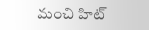మంచి హిట్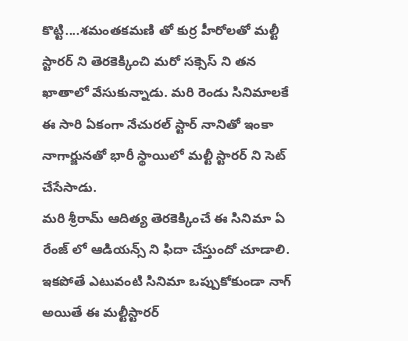కొట్టి....శమంతకమణి తో కుర్ర హీరోలతో మల్టీ స్టారర్ ని తెరకెక్కించి మరో సక్సెస్ ని తన ఖాతాలో వేసుకున్నాడు. మరి రెండు సినిమాలకే ఈ సారి ఏకంగా నేచురల్ స్టార్ నానితో ఇంకా నాగార్జునతో భారీ స్థాయిలో మల్టీ స్టారర్ ని సెట్ చేసేసాడు.
మరి శ్రీరామ్ ఆదిత్య తెరకెక్కించే ఈ సినిమా ఏ రేంజ్ లో ఆడియన్స్ ని ఫిదా చేస్తుందో చూడాలి. ఇకపోతే ఎటువంటి సినిమా ఒప్పుకోకుండా నాగ్ అయితే ఈ మల్టీస్టారర్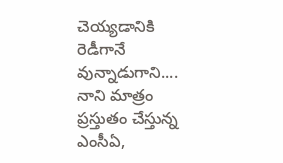చెయ్యడానికి రెడీగానే వున్నాడుగాని.... నాని మాత్రం ప్రస్తుతం చేస్తున్న ఎంసీఏ,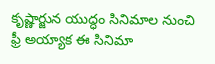కృష్ణార్జున యుద్ధం సినిమాల నుంచి ఫ్రీ అయ్యాక ఈ సినిమా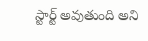స్టార్ట్ అవుతుంది అని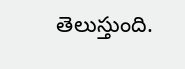తెలుస్తుంది.